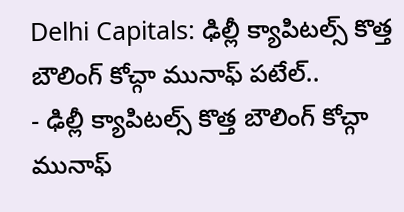Delhi Capitals: ఢిల్లీ క్యాపిటల్స్ కొత్త బౌలింగ్ కోచ్గా మునాఫ్ పటేల్..
- ఢిల్లీ క్యాపిటల్స్ కొత్త బౌలింగ్ కోచ్గా మునాఫ్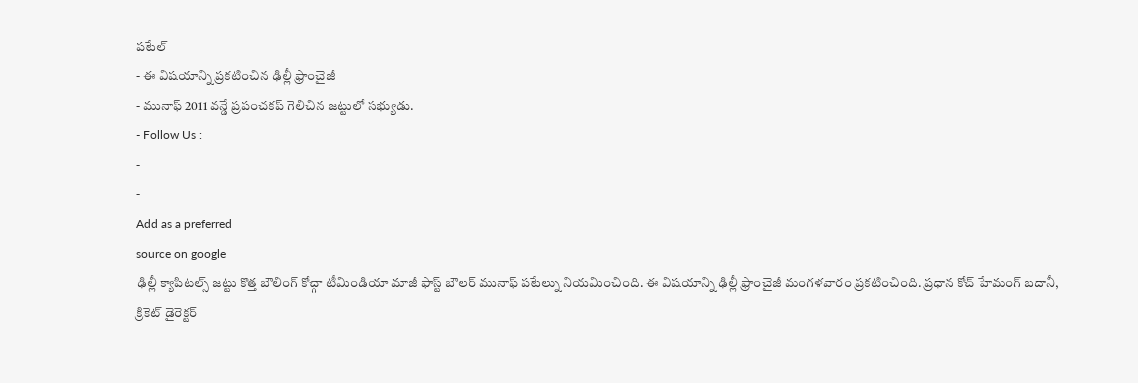పటేల్
- ఈ విషయాన్ని ప్రకటించిన ఢిల్లీ ఫ్రాంచైజీ
- మునాఫ్ 2011 వన్డే ప్రపంచకప్ గెలిచిన జట్టులో సభ్యుడు.
- Follow Us :
-
-
Add as a preferred
source on google
ఢిల్లీ క్యాపిటల్స్ జట్టు కొత్త బౌలింగ్ కోచ్గా టీమిండియా మాజీ ఫాస్ట్ బౌలర్ మునాఫ్ పటేల్ను నియమించింది. ఈ విషయాన్ని ఢిల్లీ ఫ్రాంచైజీ మంగళవారం ప్రకటించింది. ప్రధాన కోచ్ హేమంగ్ బదానీ, క్రికెట్ డైరెక్టర్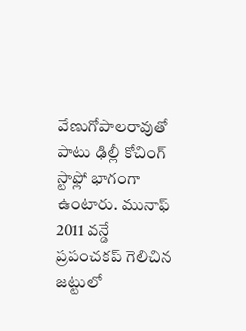వేణుగోపాలరావుతో పాటు ఢిల్లీ కోచింగ్ స్టాఫ్లో భాగంగా ఉంటారు. మునాఫ్ 2011 వన్డే ప్రపంచకప్ గెలిచిన జట్టులో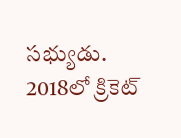సభ్యుడు. 2018లో క్రికెట్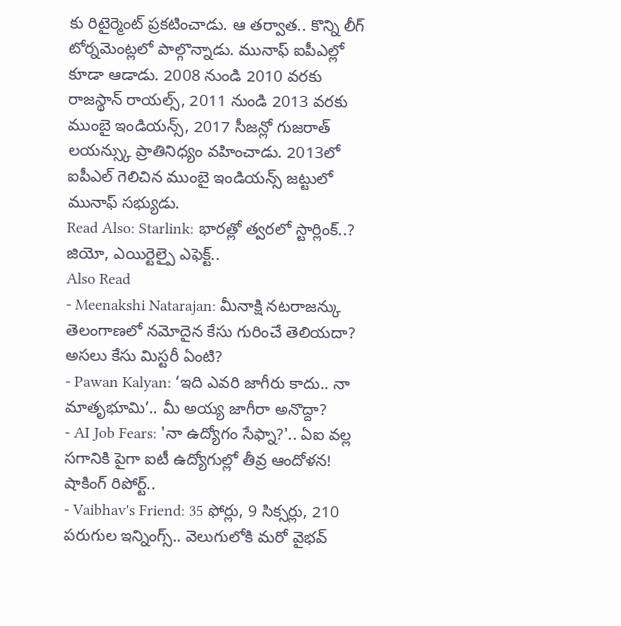కు రిటైర్మెంట్ ప్రకటించాడు. ఆ తర్వాత.. కొన్ని లీగ్ టోర్నమెంట్లలో పాల్గొన్నాడు. మునాఫ్ ఐపీఎల్లో కూడా ఆడాడు. 2008 నుండి 2010 వరకు రాజస్థాన్ రాయల్స్, 2011 నుండి 2013 వరకు ముంబై ఇండియన్స్, 2017 సీజన్లో గుజరాత్ లయన్స్కు ప్రాతినిధ్యం వహించాడు. 2013లో ఐపీఎల్ గెలిచిన ముంబై ఇండియన్స్ జట్టులో మునాఫ్ సభ్యుడు.
Read Also: Starlink: భారత్లో త్వరలో స్టార్లింక్..? జియో, ఎయిర్టెల్పై ఎఫెక్ట్..
Also Read
- Meenakshi Natarajan: మీనాక్షి నటరాజన్కు తెలంగాణలో నమోదైన కేసు గురించే తెలియదా? అసలు కేసు మిస్టరీ ఏంటి?
- Pawan Kalyan: ‘ఇది ఎవరి జాగీరు కాదు.. నా మాతృభూమి’.. మీ అయ్య జాగీరా అనొద్దా?
- AI Job Fears: 'నా ఉద్యోగం సేఫ్నా?'.. ఏఐ వల్ల సగానికి పైగా ఐటీ ఉద్యోగుల్లో తీవ్ర ఆందోళన! షాకింగ్ రిపోర్ట్..
- Vaibhav's Friend: 35 ఫోర్లు, 9 సిక్సర్లు, 210 పరుగుల ఇన్నింగ్స్.. వెలుగులోకి మరో వైభవ్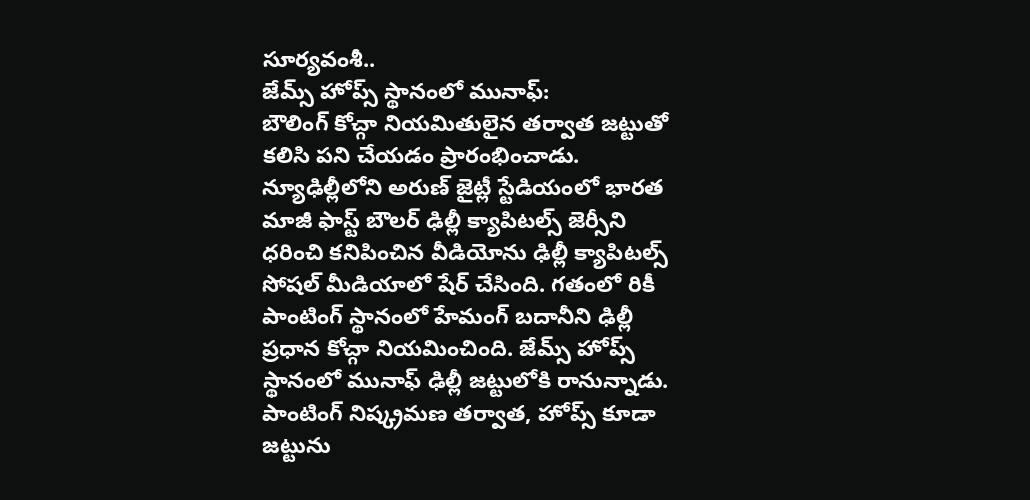సూర్యవంశీ..
జేమ్స్ హోప్స్ స్థానంలో మునాఫ్:
బౌలింగ్ కోచ్గా నియమితులైన తర్వాత జట్టుతో కలిసి పని చేయడం ప్రారంభించాడు. న్యూఢిల్లీలోని అరుణ్ జైట్లీ స్టేడియంలో భారత మాజీ ఫాస్ట్ బౌలర్ ఢిల్లీ క్యాపిటల్స్ జెర్సీని ధరించి కనిపించిన వీడియోను ఢిల్లీ క్యాపిటల్స్ సోషల్ మీడియాలో షేర్ చేసింది. గతంలో రికీ పాంటింగ్ స్థానంలో హేమంగ్ బదానీని ఢిల్లీ ప్రధాన కోచ్గా నియమించింది. జేమ్స్ హోప్స్ స్థానంలో మునాఫ్ ఢిల్లీ జట్టులోకి రానున్నాడు. పాంటింగ్ నిష్క్రమణ తర్వాత, హోప్స్ కూడా జట్టును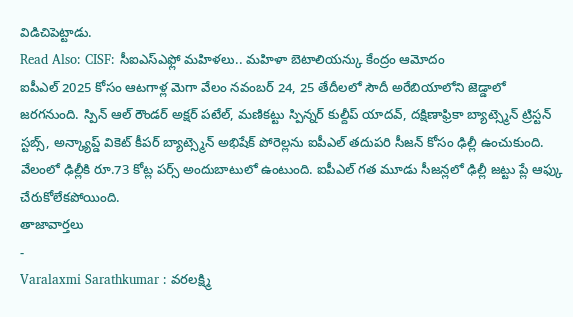విడిచిపెట్టాడు.
Read Also: CISF: సీఐఎస్ఎఫ్లో మహిళలు.. మహిళా బెటాలియన్కు కేంద్రం ఆమోదం
ఐపీఎల్ 2025 కోసం ఆటగాళ్ల మెగా వేలం నవంబర్ 24, 25 తేదీలలో సౌదీ అరేబియాలోని జెడ్డాలో జరగనుంది. స్పిన్ ఆల్ రౌండర్ అక్షర్ పటేల్, మణికట్టు స్పిన్నర్ కుల్దీప్ యాదవ్, దక్షిణాఫ్రికా బ్యాట్స్మెన్ ట్రిస్టన్ స్టబ్స్, అన్క్యాప్డ్ వికెట్ కీపర్ బ్యాట్స్మెన్ అభిషేక్ పోరెల్లను ఐపీఎల్ తదుపరి సీజన్ కోసం ఢిల్లీ ఉంచుకుంది. వేలంలో ఢిల్లీకి రూ.73 కోట్ల పర్స్ అందుబాటులో ఉంటుంది. ఐపీఎల్ గత మూడు సీజన్లలో ఢిల్లీ జట్టు ప్లే ఆఫ్కు చేరుకోలేకపోయింది.
తాజావార్తలు
-
Varalaxmi Sarathkumar : వరలక్ష్మి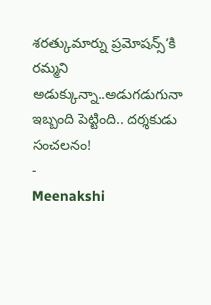శరత్కుమార్ను ప్రమోషన్స్’కి రమ్మని అడుక్కున్నా..అడుగడుగునా ఇబ్బంది పెట్టింది.. దర్శకుడు సంచలనం!
-
Meenakshi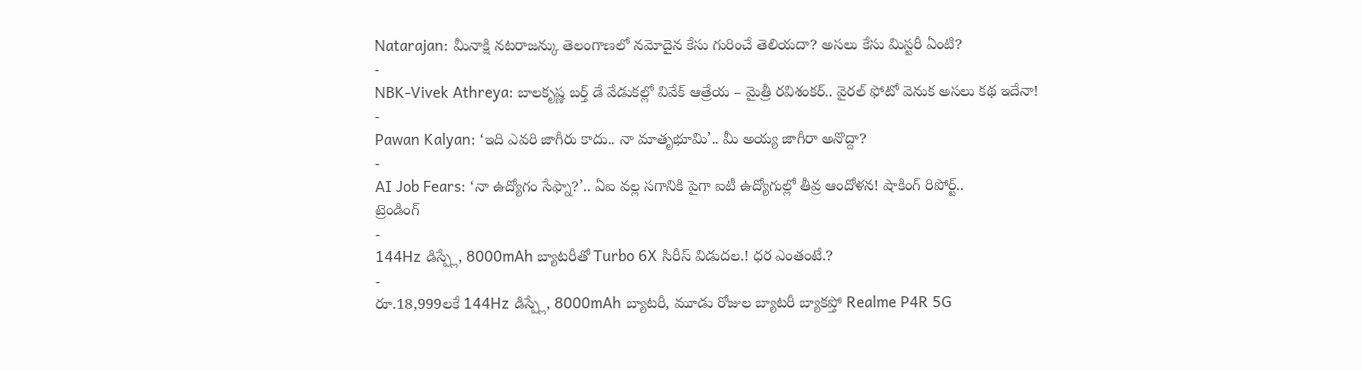Natarajan: మీనాక్షి నటరాజన్కు తెలంగాణలో నమోదైన కేసు గురించే తెలియదా? అసలు కేసు మిస్టరీ ఏంటి?
-
NBK-Vivek Athreya: బాలకృష్ణ బర్త్ డే వేడుకల్లో వివేక్ ఆత్రేయ – మైత్రీ రవిశంకర్.. వైరల్ ఫోటో వెనుక అసలు కథ ఇదేనా!
-
Pawan Kalyan: ‘ఇది ఎవరి జాగీరు కాదు.. నా మాతృభూమి’.. మీ అయ్య జాగీరా అనొద్దా?
-
AI Job Fears: ‘నా ఉద్యోగం సేఫ్నా?’.. ఏఐ వల్ల సగానికి పైగా ఐటీ ఉద్యోగుల్లో తీవ్ర ఆందోళన! షాకింగ్ రిపోర్ట్..
ట్రెండింగ్
-
144Hz డిస్ప్లే, 8000mAh బ్యాటరీతో Turbo 6X సిరీస్ విడుదల.! ధర ఎంతంటే.?
-
రూ.18,999లకే 144Hz డిస్ప్లే, 8000mAh బ్యాటరీ, మూడు రోజుల బ్యాటరీ బ్యాకప్తో Realme P4R 5G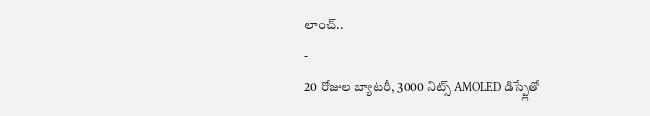లాంచ్..
-
20 రోజుల బ్యాటరీ, 3000 నిట్స్ AMOLED డిస్ప్లేతో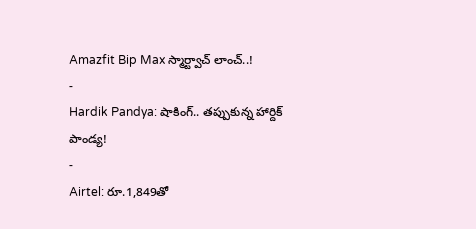Amazfit Bip Max స్మార్ట్వాచ్ లాంచ్..!
-
Hardik Pandya: షాకింగ్.. తప్పుకున్న హార్దిక్ పాండ్య!
-
Airtel: రూ.1,849తో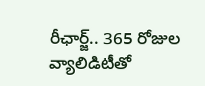రీఛార్జ్.. 365 రోజుల వ్యాలిడిటీతో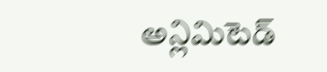అన్లిమిటెడ్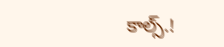కాల్స్.!